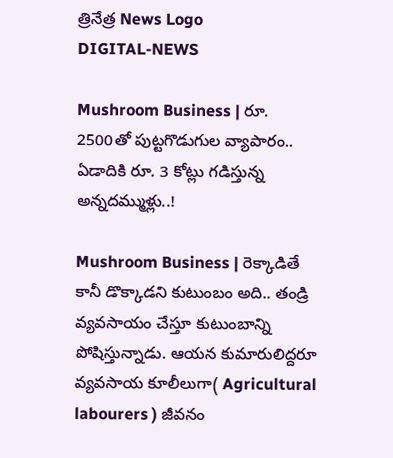త్రినేత్ర News Logo
DIGITAL-NEWS

Mushroom Business | రూ. 2500తో పుట్ట‌గొడుగుల వ్యాపారం.. ఏడాదికి రూ. 3 కోట్లు గ‌డిస్తున్న అన్న‌ద‌మ్ముళ్లు..!

Mushroom Business | రెక్కాడితే కానీ డొక్కాడ‌ని కుటుంబం అది.. తండ్రి వ్య‌వ‌సాయం చేస్తూ కుటుంబాన్ని పోషిస్తున్నాడు. ఆయ‌న కుమారులిద్ద‌రూ వ్య‌వ‌సాయ కూలీలుగా( Agricultural labourers ) జీవ‌నం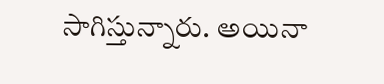సాగిస్తున్నారు. అయినా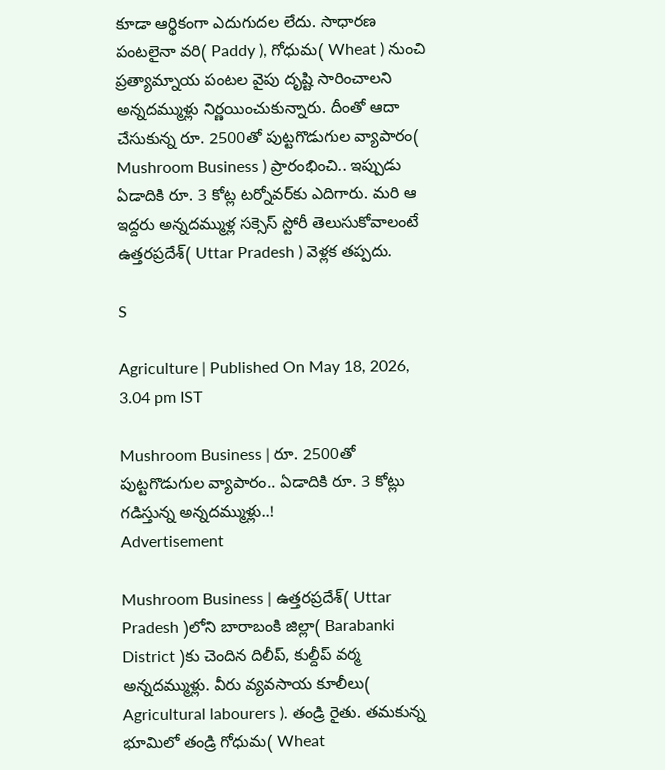కూడా ఆర్థికంగా ఎదుగుద‌ల లేదు. సాధార‌ణ పంట‌లైనా వ‌రి( Paddy ), గోధుమ( Wheat ) నుంచి ప్ర‌త్యామ్నాయ పంట‌ల వైపు దృష్టి సారించాల‌ని అన్న‌ద‌మ్ముళ్లు నిర్ణ‌యించుకున్నారు. దీంతో ఆదా చేసుకున్న రూ. 2500తో పుట్ట‌గొడుగుల వ్యాపారం( Mushroom Business ) ప్రారంభించి.. ఇప్పుడు ఏడాదికి రూ. 3 కోట్ల ట‌ర్నోవ‌ర్‌కు ఎదిగారు. మ‌రి ఆ ఇద్ద‌రు అన్న‌దమ్ముళ్ల స‌క్సెస్ స్టోరీ తెలుసుకోవాలంటే ఉత్త‌ర‌ప్ర‌దేశ్( Uttar Pradesh ) వెళ్ల‌క త‌ప్ప‌దు.

S

Agriculture | Published On May 18, 2026, 3.04 pm IST

Mushroom Business | రూ. 2500తో పుట్ట‌గొడుగుల వ్యాపారం.. ఏడాదికి రూ. 3 కోట్లు గ‌డిస్తున్న అన్న‌ద‌మ్ముళ్లు..!
Advertisement

Mushroom Business | ఉత్త‌ర‌ప్ర‌దేశ్‌( Uttar Pradesh )లోని బారాబంకి జిల్లా( Barabanki District )కు చెందిన దిలీప్, కుల్దీప్ వ‌ర్మ అన్న‌ద‌మ్ముళ్లు. వీరు వ్య‌వ‌సాయ కూలీలు( Agricultural labourers ). తండ్రి రైతు. త‌మ‌కున్న భూమిలో తండ్రి గోధుమ‌( Wheat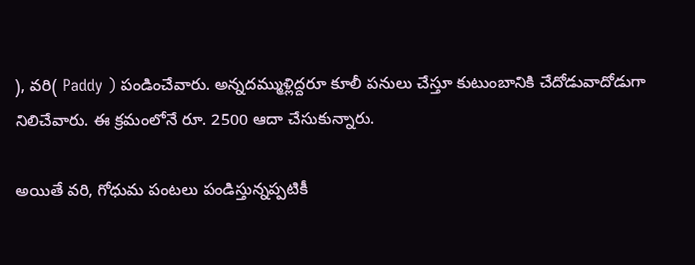), వ‌రి( Paddy ) పండించేవారు. అన్న‌ద‌మ్ముళ్లిద్ద‌రూ కూలీ ప‌నులు చేస్తూ కుటుంబానికి చేదోడువాదోడుగా నిలిచేవారు. ఈ క్ర‌మంలోనే రూ. 2500 ఆదా చేసుకున్నారు.

అయితే వ‌రి, గోధుమ పంట‌లు పండిస్తున్న‌ప్ప‌టికీ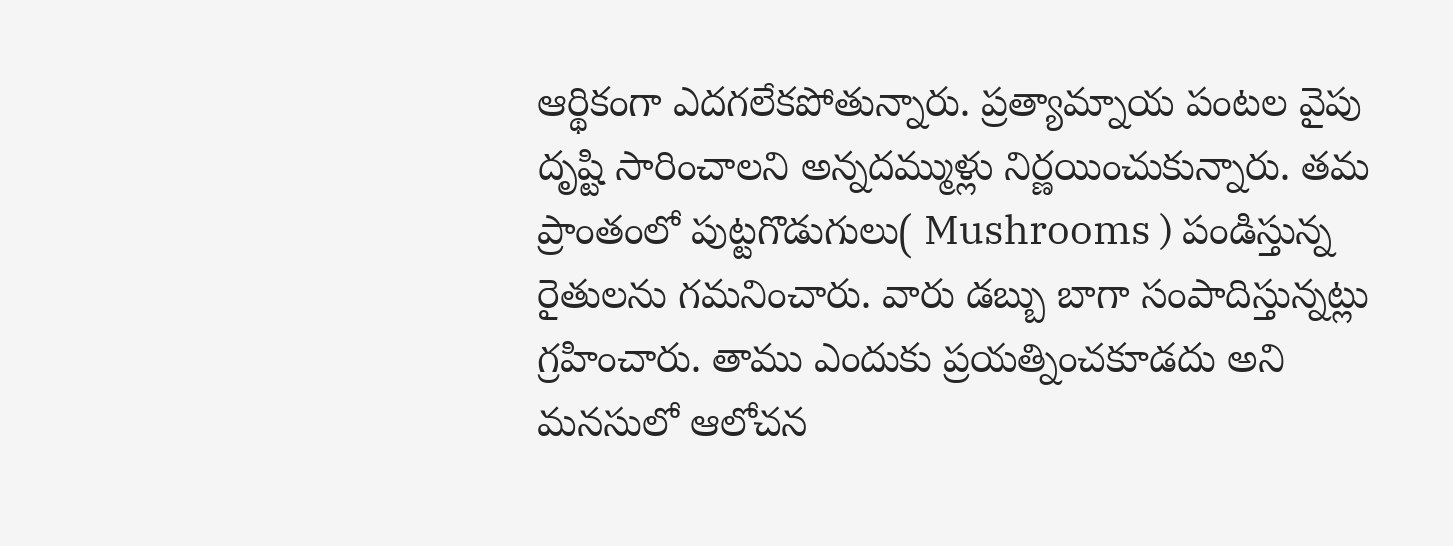ఆర్థికంగా ఎద‌గ‌లేక‌పోతున్నారు. ప్ర‌త్యామ్నాయ పంట‌ల వైపు దృష్టి సారించాల‌ని అన్న‌ద‌మ్ముళ్లు నిర్ణ‌యించుకున్నారు. త‌మ ప్రాంతంలో పుట్ట‌గొడుగులు( Mushrooms ) పండిస్తున్న రైతులను గ‌మ‌నించారు. వారు డ‌బ్బు బాగా సంపాదిస్తున్న‌ట్లు గ్ర‌హించారు. తాము ఎందుకు ప్ర‌య‌త్నించ‌కూడ‌దు అని మ‌న‌సులో ఆలోచ‌న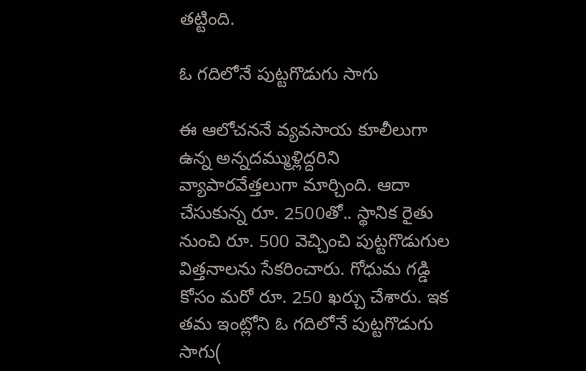త‌ట్టింది.

ఓ గ‌దిలోనే పుట్ట‌గొడుగు సాగు

ఈ ఆలోచ‌న‌నే వ్య‌వ‌సాయ కూలీలుగా ఉన్న అన్న‌ద‌మ్ముళ్లిద్ద‌రిని వ్యాపార‌వేత్త‌లుగా మార్చింది. ఆదా చేసుకున్న రూ. 2500తో.. స్థానిక రైతు నుంచి రూ. 500 వెచ్చించి పుట్ట‌గొడుగుల విత్త‌నాల‌ను సేక‌రించారు. గోధుమ గ‌డ్డి కోసం మ‌రో రూ. 250 ఖ‌ర్చు చేశారు. ఇక త‌మ ఇంట్లోని ఓ గ‌దిలోనే పుట్ట‌గొడుగు సాగు(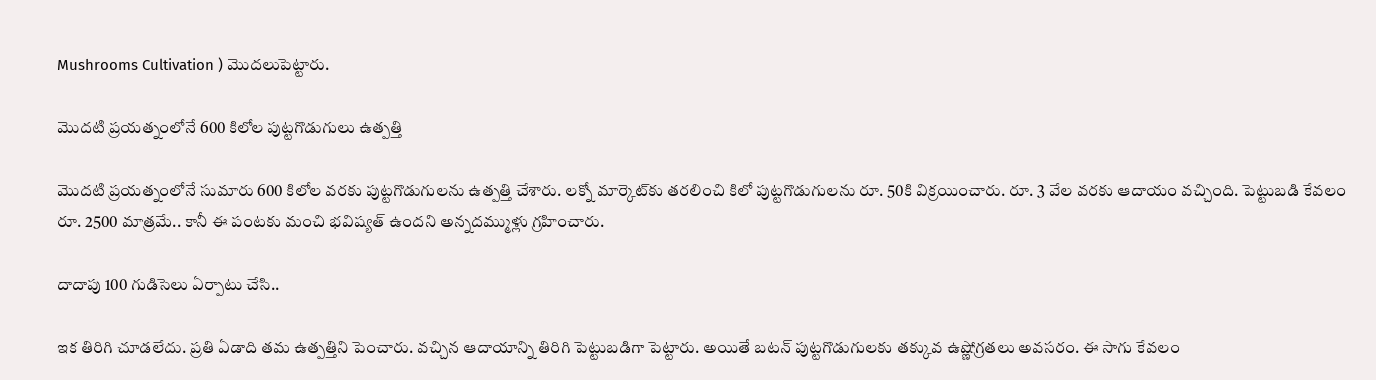Mushrooms Cultivation ) మొద‌లుపెట్టారు.

మొద‌టి ప్ర‌య‌త్నంలోనే 600 కిలోల పుట్టగొడుగులు ఉత్ప‌త్తి

మొద‌టి ప్ర‌య‌త్నంలోనే సుమారు 600 కిలోల వ‌ర‌కు పుట్టగొడుగుల‌ను ఉత్ప‌త్తి చేశారు. ల‌క్నో మార్కెట్‌కు త‌ర‌లించి కిలో పుట్ట‌గొడుగుల‌ను రూ. 50కి విక్ర‌యించారు. రూ. 3 వేల వ‌ర‌కు ఆదాయం వ‌చ్చింది. పెట్టుబ‌డి కేవ‌లం రూ. 2500 మాత్ర‌మే.. కానీ ఈ పంట‌కు మంచి భ‌విష్య‌త్ ఉంద‌ని అన్న‌ద‌మ్ముళ్లు గ్ర‌హించారు.

దాదాపు 100 గుడిసెలు ఏర్పాటు చేసి..

ఇక తిరిగి చూడ‌లేదు. ప్ర‌తి ఏడాది త‌మ ఉత్ప‌త్తిని పెంచారు. వ‌చ్చిన ఆదాయాన్ని తిరిగి పెట్టుబ‌డిగా పెట్టారు. అయితే బ‌ట‌న్ పుట్ట‌గొడుగుల‌కు త‌క్కువ ఉష్ణోగ్ర‌త‌లు అవ‌స‌రం. ఈ సాగు కేవ‌లం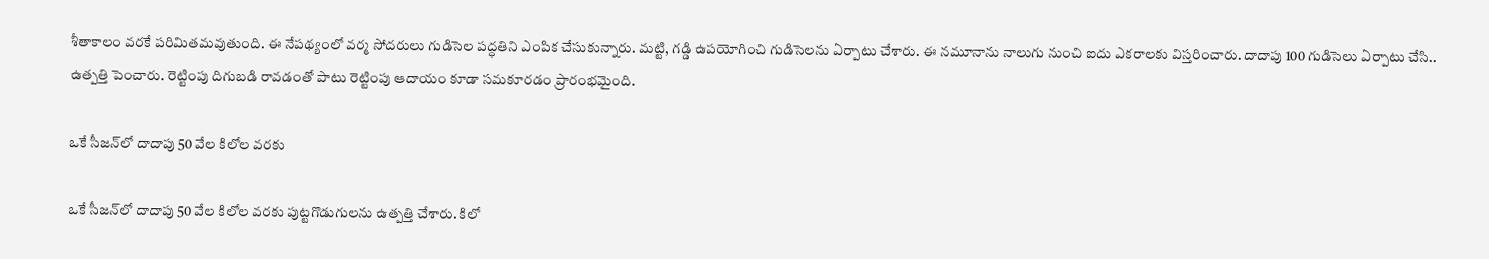శీతాకాలం వ‌ర‌కే ప‌రిమిత‌మ‌వుతుంది. ఈ నేప‌థ్యంలో వ‌ర్మ సోద‌రులు గుడిసెల ప‌ద్ధ‌తిని ఎంపిక చేసుకున్నారు. మ‌ట్టి, గ‌డ్డి ఉప‌యోగించి గుడిసెల‌ను ఏర్పాటు చేశారు. ఈ న‌మూనాను నాలుగు నుంచి ఐదు ఎక‌రాల‌కు విస్త‌రించారు. దాదాపు 100 గుడిసెలు ఏర్పాటు చేసి.. ఉత్ప‌త్తి పెంచారు. రెట్టింపు దిగుబ‌డి రావ‌డంతో పాటు రెట్టింపు ఆదాయం కూడా స‌మ‌కూర‌డం ప్రారంభ‌మైంది.

ఒకే సీజ‌న్‌లో దాదాపు 50 వేల కిలోల వ‌ర‌కు

ఒకే సీజ‌న్‌లో దాదాపు 50 వేల కిలోల వ‌ర‌కు పుట్ట‌గొడుగులను ఉత్ప‌త్తి చేశారు. కిలో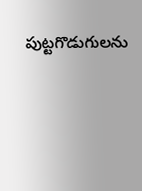పుట్ట‌గొడుగుల‌ను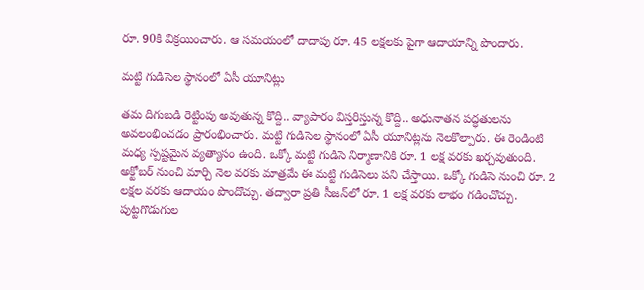రూ. 90కి విక్ర‌యించారు. ఆ స‌మ‌యంలో దాదాపు రూ. 45 ల‌క్ష‌ల‌కు పైగా ఆదాయాన్ని పొందారు.

మ‌ట్టి గుడిసెల స్థానంలో ఏసీ యూనిట్లు

త‌మ దిగుబ‌డి రెట్టింపు అవుతున్న కొద్ది.. వ్యాపారం విస్త‌రిస్తున్న కొద్ది.. అధునాత‌న ప‌ద్ధ‌తుల‌ను అవ‌లంభించ‌డం ప్రారంభించారు. మ‌ట్టి గుడిసెల స్థానంలో ఏసీ యూనిట్ల‌ను నెల‌కొల్పారు. ఈ రెండింటి మ‌ధ్య స్ప‌ష్ట‌మైన వ్య‌త్యాసం ఉంది. ఒక్కో మ‌ట్టి గుడిసె నిర్మాణానికి రూ. 1 ల‌క్ష వ‌ర‌కు ఖ‌ర్చ‌వుతుంది. అక్టోబ‌ర్ నుంచి మార్చి నెల వ‌ర‌కు మాత్ర‌మే ఈ మ‌ట్టి గుడిసెలు ప‌ని చేస్తాయి. ఒక్కో గుడిసె నుంచి రూ. 2 ల‌క్ష‌ల వ‌ర‌కు ఆదాయం పొందొచ్చు. త‌ద్వారా ప్ర‌తి సీజ‌న్‌లో రూ. 1 ల‌క్ష వ‌ర‌కు లాభం గ‌డించొచ్చు. పుట్ట‌గొడుగుల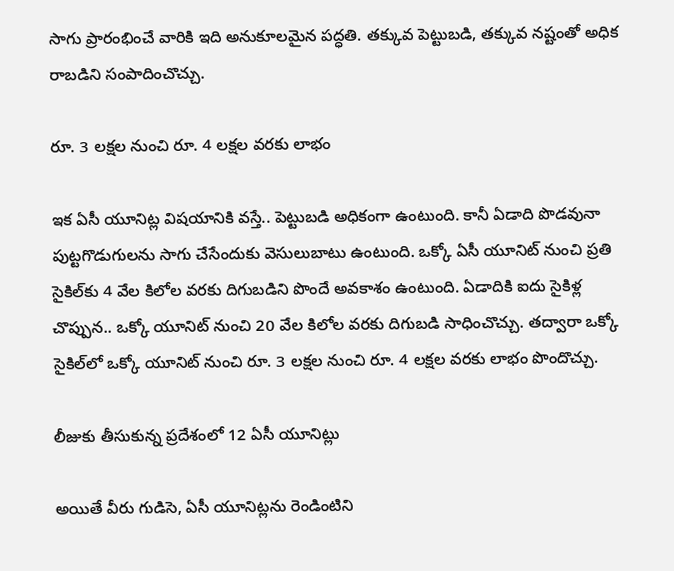సాగు ప్రారంభించే వారికి ఇది అనుకూల‌మైన ప‌ద్ధ‌తి. త‌క్కువ పెట్టుబ‌డి, త‌క్కువ న‌ష్టంతో అధిక రాబ‌డిని సంపాదించొచ్చు.

రూ. 3 ల‌క్ష‌ల నుంచి రూ. 4 ల‌క్ష‌ల వ‌ర‌కు లాభం

ఇక ఏసీ యూనిట్ల విష‌యానికి వ‌స్తే.. పెట్టుబ‌డి అధికంగా ఉంటుంది. కానీ ఏడాది పొడ‌వునా పుట్ట‌గొడుగుల‌ను సాగు చేసేందుకు వెసులుబాటు ఉంటుంది. ఒక్కో ఏసీ యూనిట్ నుంచి ప్ర‌తి సైకిల్‌కు 4 వేల కిలోల వ‌ర‌కు దిగుబ‌డిని పొందే అవ‌కాశం ఉంటుంది. ఏడాదికి ఐదు సైకిళ్ల చొప్పున‌.. ఒక్కో యూనిట్ నుంచి 20 వేల కిలోల వ‌ర‌కు దిగుబ‌డి సాధించొచ్చు. త‌ద్వారా ఒక్కో సైకిల్‌లో ఒక్కో యూనిట్ నుంచి రూ. 3 ల‌క్ష‌ల నుంచి రూ. 4 ల‌క్ష‌ల వ‌ర‌కు లాభం పొందొచ్చు.

లీజుకు తీసుకున్న ప్ర‌దేశంలో 12 ఏసీ యూనిట్లు

అయితే వీరు గుడిసె, ఏసీ యూనిట్ల‌ను రెండింటిని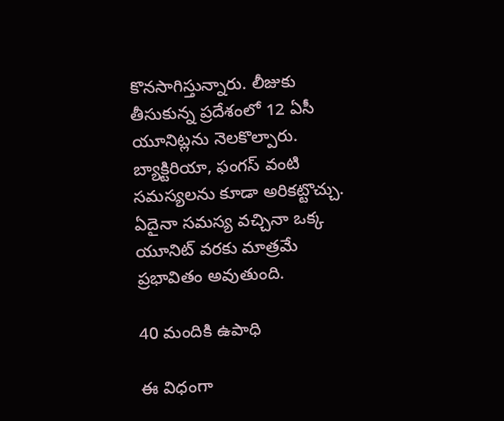కొన‌సాగిస్తున్నారు. లీజుకు తీసుకున్న ప్ర‌దేశంలో 12 ఏసీ యూనిట్ల‌ను నెల‌కొల్పారు. బ్యాక్టిరియా, ఫంగస్ వంటి స‌మ‌స్య‌ల‌ను కూడా అరిక‌ట్టొచ్చు. ఏదైనా స‌మ‌స్య వ‌చ్చినా ఒక్క యూనిట్ వ‌ర‌కు మాత్ర‌మే ప్ర‌భావితం అవుతుంది.

40 మందికి ఉపాధి

ఈ విధంగా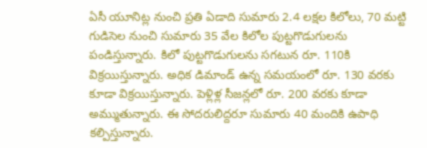ఏసీ యూనిట్ల నుంచి ప్ర‌తి ఏడాది సుమారు 2.4 ల‌క్ష‌ల కిలోలు, 70 మ‌ట్టి గుడిసెల నుంచి సుమారు 35 వేల కిలోల పుట్ట‌గొడుగుల‌ను పండిస్తున్నారు. కిలో పుట్టగొడుగుల‌ను స‌గ‌టున రూ. 110కి విక్ర‌యిస్తున్నారు. అధిక డిమాండ్ ఉన్న స‌మ‌యంలో రూ. 130 వ‌ర‌కు కూడా విక్ర‌యిస్తున్నారు. పెళ్లిళ్ల సీజ‌న్ల‌లో రూ. 200 వ‌ర‌కు కూడా అమ్ముతున్నారు. ఈ సోద‌రులిద్ద‌రూ సుమారు 40 మందికి ఉపాధి క‌ల్పిస్తున్నారు.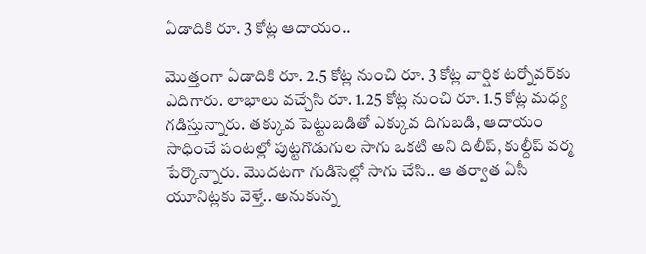ఏడాదికి రూ. 3 కోట్ల ఆదాయం..

మొత్తంగా ఏడాదికి రూ. 2.5 కోట్ల నుంచి రూ. 3 కోట్ల వార్షిక ట‌ర్నోవ‌ర్‌కు ఎదిగారు. లాభాలు వ‌చ్చేసి రూ. 1.25 కోట్ల నుంచి రూ. 1.5 కోట్ల మ‌ధ్య గ‌డిస్తున్నారు. త‌క్కువ పెట్టుబ‌డితో ఎక్కువ దిగుబ‌డి, ఆదాయం సాధించే పంట‌ల్లో పుట్ట‌గొడుగుల సాగు ఒక‌టి అని దిలీప్, కుల్దీప్ వ‌ర్మ పేర్కొన్నారు. మొదట‌గా గుడిసెల్లో సాగు చేసి.. ఆ త‌ర్వాత ఏసీ యూనిట్ల‌కు వెళ్తే.. అనుకున్న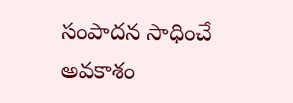సంపాద‌న సాధించే అవ‌కాశం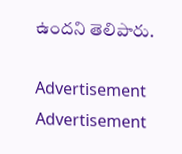ఉందని తెలిపారు.

Advertisement
Advertisement